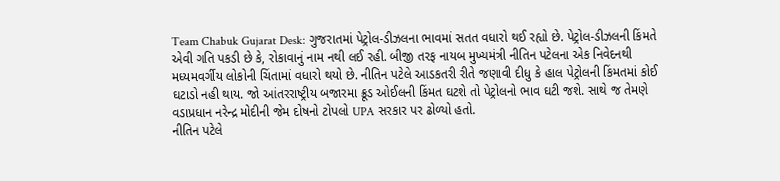Team Chabuk Gujarat Desk: ગુજરાતમાં પેટ્રોલ-ડીઝલના ભાવમાં સતત વધારો થઈ રહ્યો છે. પેટ્રોલ-ડીઝલની કિંમતે એવી ગતિ પકડી છે કે, રોકાવાનું નામ નથી લઈ રહી. બીજી તરફ નાયબ મુખ્યમંત્રી નીતિન પટેલના એક નિવેદનથી મધ્યમવર્ગીય લોકોની ચિંતામાં વધારો થયો છે. નીતિન પટેલે આડકતરી રીતે જણાવી દીધુ કે હાલ પેટ્રોલની કિંમતમાં કોઈ ઘટાડો નહી થાય. જો આંતરરાષ્ટ્રીય બજારમા ક્રૂડ ઓઈલની કિંમત ઘટશે તો પેટ્રોલનો ભાવ ઘટી જશે. સાથે જ તેમણે વડાપ્રધાન નરેન્દ્ર મોદીની જેમ દોષનો ટોપલો UPA સરકાર પર ઢોળ્યો હતો.
નીતિન પટેલે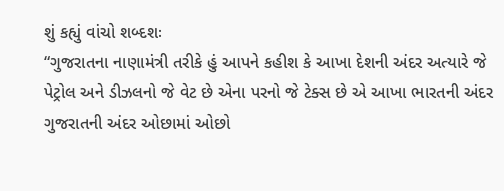શું કહ્યું વાંચો શબ્દશઃ
“ગુજરાતના નાણામંત્રી તરીકે હું આપને કહીશ કે આખા દેશની અંદર અત્યારે જે પેટ્રોલ અને ડીઝલનો જે વેટ છે એના પરનો જે ટેક્સ છે એ આખા ભારતની અંદર ગુજરાતની અંદર ઓછામાં ઓછો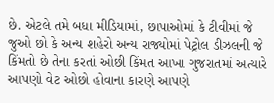છે. એટલે તમે બધા મીડિયામાં, છાપાઓમાં કે ટીવીમાં જે જુઓ છો કે અન્ય શહેરો અન્ય રાજ્યોમાં પેટ્રોલ ડીઝલની જે કિંમતો છે તેના કરતાં ઓછી કિંમત આખા ગુજરાતમાં અત્યારે આપણો વેટ ઓછો હોવાના કારણે આપણે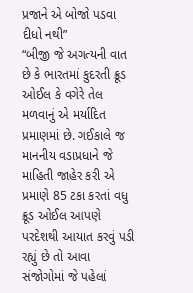પ્રજાને એ બોજો પડવા દીધો નથી”
“બીજી જે અગત્યની વાત છે કે ભારતમાં કુદરતી ક્રૂડ ઓઈલ કે વગેરે તેલ મળવાનું એ મર્યાદિત પ્રમાણમાં છે. ગઈકાલે જ માનનીય વડાપ્રધાને જે માહિતી જાહેર કરી એ પ્રમાણે 85 ટકા કરતાં વધુ ક્રૂડ ઓઈલ આપણે પરદેશથી આયાત કરવું પડી રહ્યું છે તો આવા સંજોગોમાં જે પહેલાં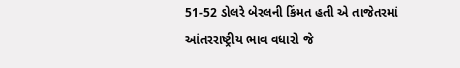51-52 ડોલરે બેરલની કિંમત હતી એ તાજેતરમાં આંતરરાષ્ટ્રીય ભાવ વધારો જે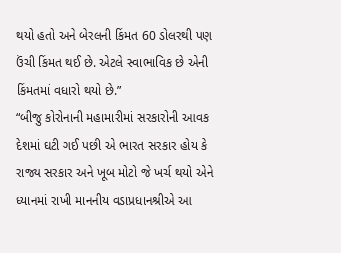થયો હતો અને બેરલની કિંમત 60 ડોલરથી પણ ઉંચી કિંમત થઈ છે. એટલે સ્વાભાવિક છે એની કિંમતમાં વધારો થયો છે.”
“બીજુ કોરોનાની મહામારીમાં સરકારોની આવક દેશમાં ઘટી ગઈ પછી એ ભારત સરકાર હોય કે રાજ્ય સરકાર અને ખૂબ મોટો જે ખર્ચ થયો એને ધ્યાનમાં રાખી માનનીય વડાપ્રધાનશ્રીએ આ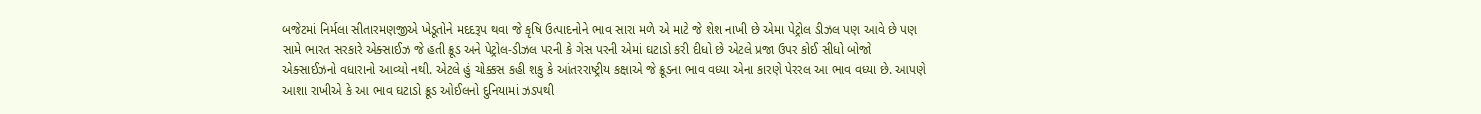બજેટમાં નિર્મલા સીતારમણજીએ ખેડૂતોને મદદરૂપ થવા જે કૃષિ ઉત્પાદનોને ભાવ સારા મળે એ માટે જે શેશ નાખી છે એમા પેટ્રોલ ડીઝલ પણ આવે છે પણ સામે ભારત સરકારે એક્સાઈઝ જે હતી ક્રૂડ અને પેટ્રોલ-ડીઝલ પરની કે ગેસ પરની એમાં ઘટાડો કરી દીધો છે એટલે પ્રજા ઉપર કોઈ સીધો બોજો એક્સાઈઝનો વધારાનો આવ્યો નથી. એટલે હું ચોક્કસ કહી શકુ કે આંતરરાષ્ટ્રીય કક્ષાએ જે ક્રૂડના ભાવ વધ્યા એના કારણે પેરરલ આ ભાવ વધ્યા છે. આપણે આશા રાખીએ કે આ ભાવ ઘટાડો ક્રૂડ ઓઈલનો દુનિયામાં ઝડપથી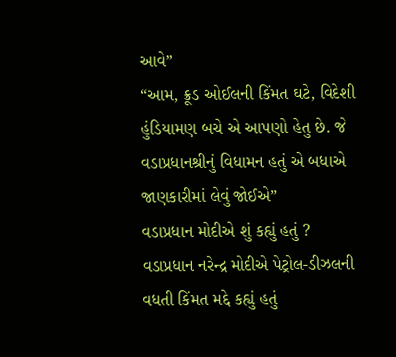આવે”
“આમ, ક્રૂડ ઓઈલની કિંમત ઘટે, વિદેશી હુંડિયામણ બચે એ આપણો હેતુ છે. જે વડાપ્રધાનશ્રીનું વિધામન હતું એ બધાએ જાણકારીમાં લેવું જોઈએ”
વડાપ્રધાન મોદીએ શું કહ્યું હતું ?
વડાપ્રધાન નરેન્દ્ર મોદીએ પેટ્રોલ-ડીઝલની વધતી કિંમત મદ્દે કહ્યું હતું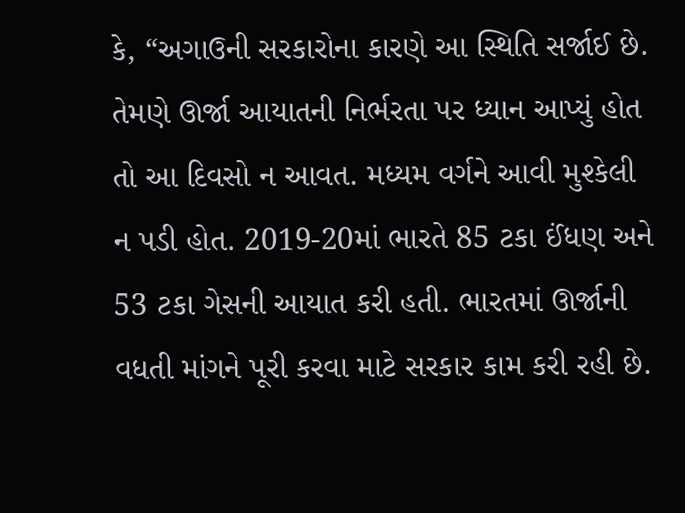કે, “અગાઉની સરકારોના કારણે આ સ્થિતિ સર્જાઈ છે. તેમણે ઊર્જા આયાતની નિર્ભરતા પર ધ્યાન આપ્યું હોત તો આ દિવસો ન આવત. મધ્યમ વર્ગને આવી મુશ્કેલી ન પડી હોત. 2019-20માં ભારતે 85 ટકા ઈંધણ અને 53 ટકા ગેસની આયાત કરી હતી. ભારતમાં ઊર્જાની વધતી માંગને પૂરી કરવા માટે સરકાર કામ કરી રહી છે.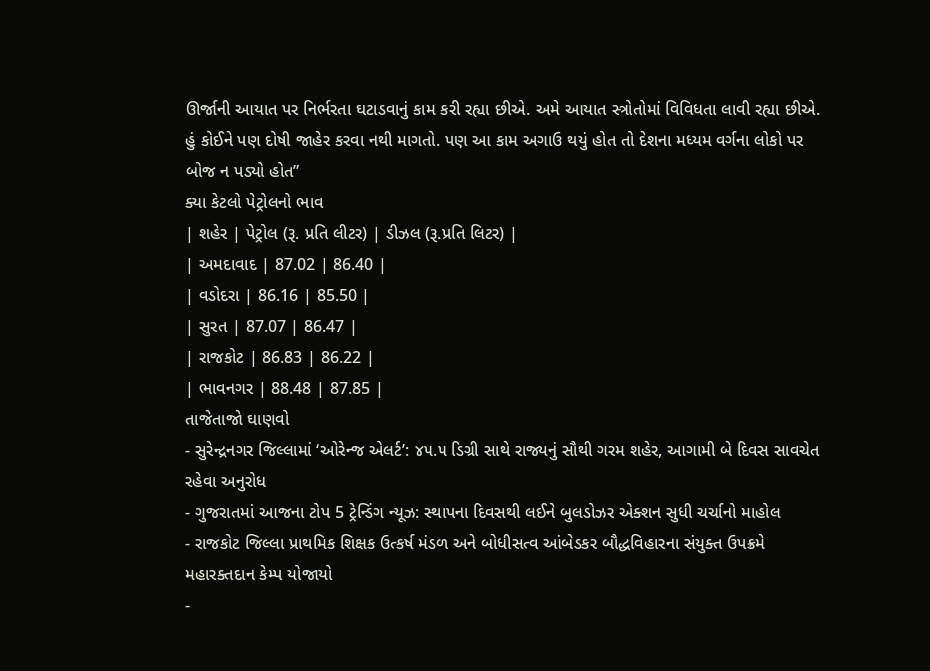ઊર્જાની આયાત પર નિર્ભરતા ઘટાડવાનું કામ કરી રહ્યા છીએ. અમે આયાત સ્ત્રોતોમાં વિવિધતા લાવી રહ્યા છીએ. હું કોઈને પણ દોષી જાહેર કરવા નથી માગતો. પણ આ કામ અગાઉ થયું હોત તો દેશના મધ્યમ વર્ગના લોકો પર બોજ ન પડ્યો હોત”
ક્યા કેટલો પેટ્રોલનો ભાવ
| શહેર | પેટ્રોલ (રૂ. પ્રતિ લીટર) | ડીઝલ (રૂ.પ્રતિ લિટર) |
| અમદાવાદ | 87.02 | 86.40 |
| વડોદરા | 86.16 | 85.50 |
| સુરત | 87.07 | 86.47 |
| રાજકોટ | 86.83 | 86.22 |
| ભાવનગર | 88.48 | 87.85 |
તાજેતાજો ઘાણવો
- સુરેન્દ્રનગર જિલ્લામાં ‘ઓરેન્જ એલર્ટ’: ૪૫.૫ ડિગ્રી સાથે રાજ્યનું સૌથી ગરમ શહેર, આગામી બે દિવસ સાવચેત રહેવા અનુરોધ
- ગુજરાતમાં આજના ટોપ 5 ટ્રેન્ડિંગ ન્યૂઝ: સ્થાપના દિવસથી લઈને બુલડોઝર એક્શન સુધી ચર્ચાનો માહોલ
- રાજકોટ જિલ્લા પ્રાથમિક શિક્ષક ઉત્કર્ષ મંડળ અને બોધીસત્વ આંબેડકર બૌદ્ધવિહારના સંયુક્ત ઉપક્રમે મહારક્તદાન કેમ્પ યોજાયો
-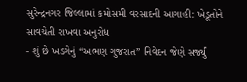સુરેન્દ્રનગર જિલ્લામાં કમોસમી વરસાદની આગાહી: ખેડૂતોને સાવચેતી રાખવા અનુરોધ
- શું છે ખડગેનું “અભણ ગુજરાત” નિવેદન જેણે સર્જ્યું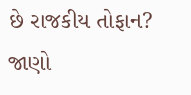છે રાજકીય તોફાન? જાણો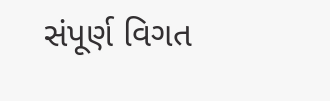સંપૂર્ણ વિગત